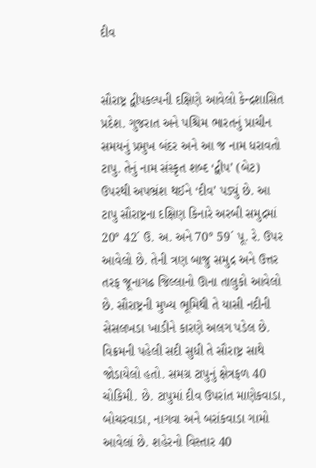દીવ


સૌરાષ્ટ્ર દ્વીપકલ્પની દક્ષિણે આવેલો કેન્દ્રશાસિત પ્રદેશ. ગુજરાત અને પશ્ચિમ ભારતનું પ્રાચીન સમયનું પ્રમુખ બંદર અને આ જ નામ ધરાવતો ટાપુ. તેનું નામ સંસ્કૃત શબ્દ ‘દ્વીપ’ (બેટ) ઉપરથી અપભ્રંશ થઈને ‘દીવ’ પડ્યું છે. આ ટાપુ સૌરાષ્ટ્રના દક્ષિણ કિનારે અરબી સમુદ્રમાં 20° 42´ ઉ. અ. અને 70° 59´ પૂ. રે. ઉપર આવેલો છે. તેની ત્રણ બાજુ સમુદ્ર અને ઉત્તર તરફ જૂનાગઢ જિલ્લાનો ઊના તાલુકો આવેલો છે. સૌરાષ્ટ્રની મુખ્ય ભૂમિથી તે યાસી નદીની સેસલખડા ખાડીને કારણે અલગ પડેલ છે. વિક્રમની પહેલી સદી સુધી તે સૌરાષ્ટ્ર સાથે જોડાયેલો હતો. સમગ્ર ટાપુનું ક્ષેત્રફળ 40 ચોકિમી. છે. ટાપુમાં દીવ ઉપરાંત માણેકવાડા, બોચરવાડા, નાગવા અને બરાંકવાડા ગામો આવેલાં છે. શહેરનો વિસ્તાર 40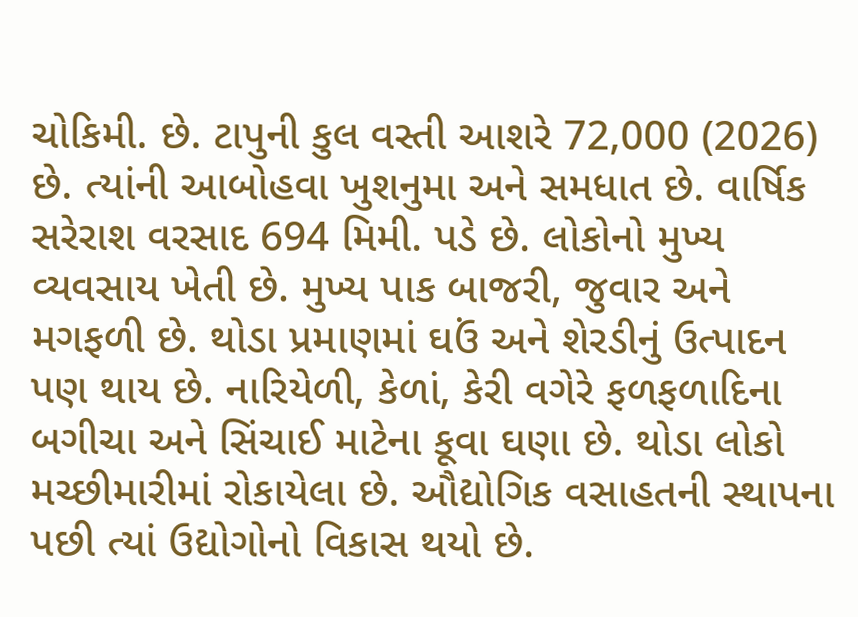ચોકિમી. છે. ટાપુની કુલ વસ્તી આશરે 72,000 (2026) છે. ત્યાંની આબોહવા ખુશનુમા અને સમધાત છે. વાર્ષિક સરેરાશ વરસાદ 694 મિમી. પડે છે. લોકોનો મુખ્ય વ્યવસાય ખેતી છે. મુખ્ય પાક બાજરી, જુવાર અને મગફળી છે. થોડા પ્રમાણમાં ઘઉં અને શેરડીનું ઉત્પાદન પણ થાય છે. નારિયેળી, કેળાં, કેરી વગેરે ફળફળાદિના બગીચા અને સિંચાઈ માટેના કૂવા ઘણા છે. થોડા લોકો મચ્છીમારીમાં રોકાયેલા છે. ઔદ્યોગિક વસાહતની સ્થાપના પછી ત્યાં ઉદ્યોગોનો વિકાસ થયો છે.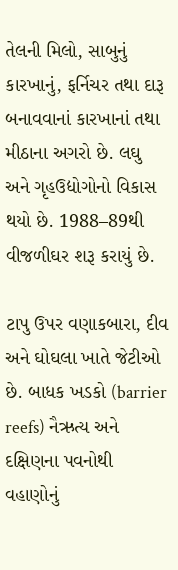તેલની મિલો, સાબુનું કારખાનું, ફર્નિચર તથા દારૂ બનાવવાનાં કારખાનાં તથા મીઠાના અગરો છે. લઘુ અને ગૃહઉદ્યોગોનો વિકાસ થયો છે. 1988–89થી વીજળીઘર શરૂ કરાયું છે.

ટાપુ ઉપર વણાકબારા, દીવ અને ઘોઘલા ખાતે જેટીઓ છે. બાધક ખડકો (barrier reefs) નૈઋત્ય અને દક્ષિણના પવનોથી વહાણોનું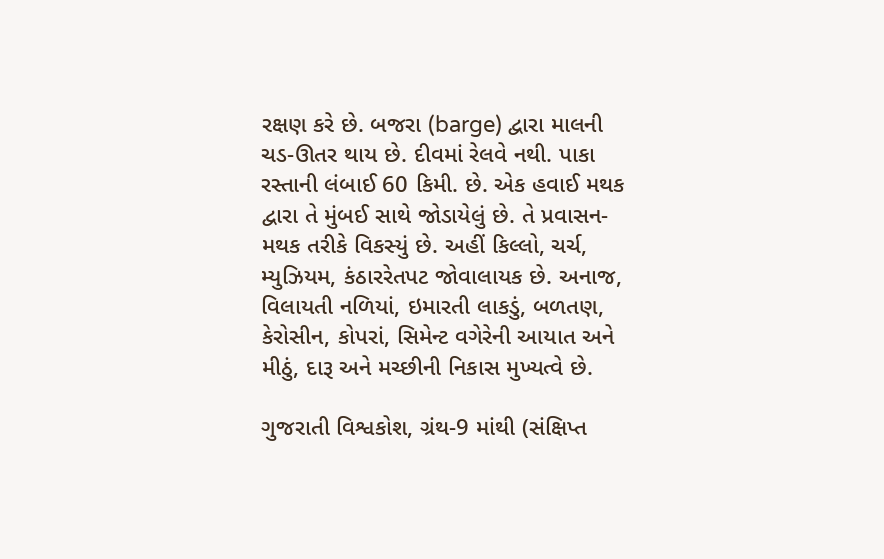રક્ષણ કરે છે. બજરા (barge) દ્વારા માલની ચડ-ઊતર થાય છે. દીવમાં રેલવે નથી. પાકા રસ્તાની લંબાઈ 60 કિમી. છે. એક હવાઈ મથક દ્વારા તે મુંબઈ સાથે જોડાયેલું છે. તે પ્રવાસન-મથક તરીકે વિકસ્યું છે. અહીં કિલ્લો, ચર્ચ, મ્યુઝિયમ, કંઠારરેતપટ જોવાલાયક છે. અનાજ, વિલાયતી નળિયાં, ઇમારતી લાકડું, બળતણ, કેરોસીન, કોપરાં, સિમેન્ટ વગેરેની આયાત અને મીઠું, દારૂ અને મચ્છીની નિકાસ મુખ્યત્વે છે.

ગુજરાતી વિશ્વકોશ, ગ્રંથ-9 માંથી (સંક્ષિપ્ત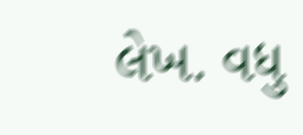લેખ. વધુ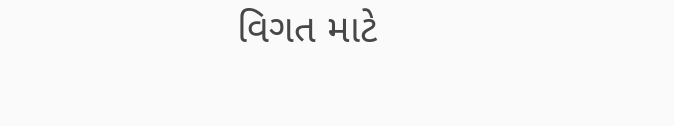વિગત માટે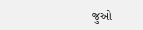જુઓ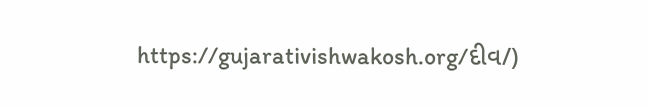https://gujarativishwakosh.org/દીવ/)